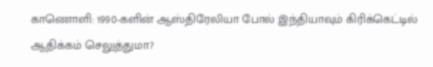காணொளி: 1990-களின் ஆஸ்திரேலியா போல் இந்தியாவும் கிரிக்கெட்டில் ஆதிக்கம் செலுத்துமா?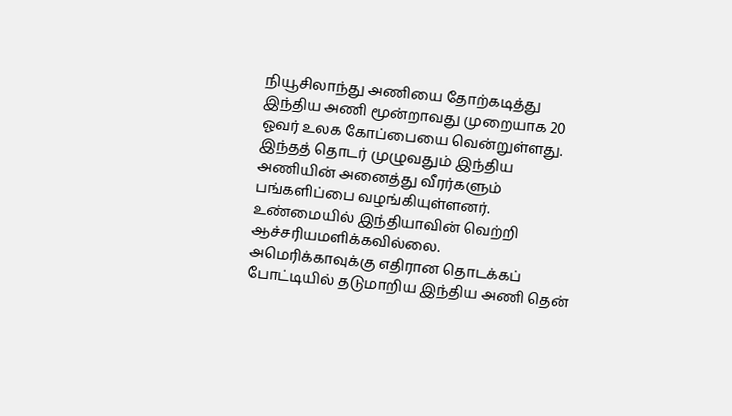நியூசிலாந்து அணியை தோற்கடித்து இந்திய அணி மூன்றாவது முறையாக 20 ஓவர் உலக கோப்பையை வென்றுள்ளது. இந்தத் தொடர் முழுவதும் இந்திய அணியின் அனைத்து வீரர்களும் பங்களிப்பை வழங்கியுள்ளனர்.
உண்மையில் இந்தியாவின் வெற்றி ஆச்சரியமளிக்கவில்லை.
அமெரிக்காவுக்கு எதிரான தொடக்கப் போட்டியில் தடுமாறிய இந்திய அணி தென்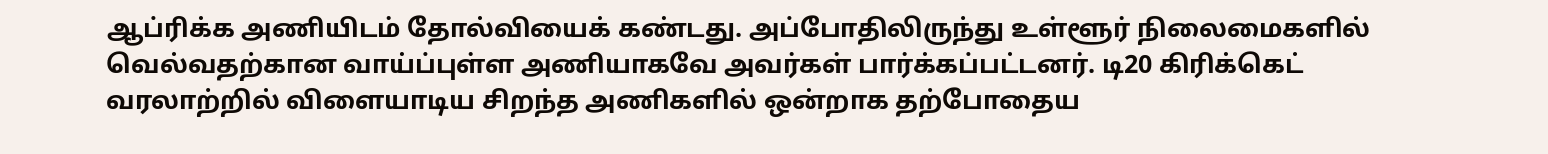ஆப்ரிக்க அணியிடம் தோல்வியைக் கண்டது. அப்போதிலிருந்து உள்ளூர் நிலைமைகளில் வெல்வதற்கான வாய்ப்புள்ள அணியாகவே அவர்கள் பார்க்கப்பட்டனர். டி20 கிரிக்கெட் வரலாற்றில் விளையாடிய சிறந்த அணிகளில் ஒன்றாக தற்போதைய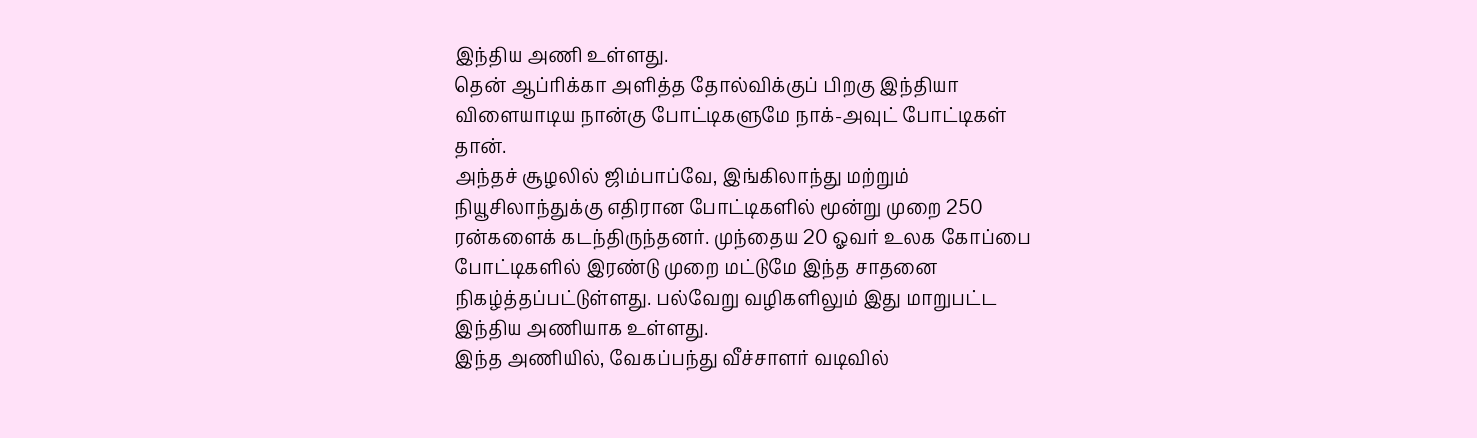இந்திய அணி உள்ளது.
தென் ஆப்ரிக்கா அளித்த தோல்விக்குப் பிறகு இந்தியா விளையாடிய நான்கு போட்டிகளுமே நாக்-அவுட் போட்டிகள் தான்.
அந்தச் சூழலில் ஜிம்பாப்வே, இங்கிலாந்து மற்றும் நியூசிலாந்துக்கு எதிரான போட்டிகளில் மூன்று முறை 250 ரன்களைக் கடந்திருந்தனர். முந்தைய 20 ஓவர் உலக கோப்பை போட்டிகளில் இரண்டு முறை மட்டுமே இந்த சாதனை நிகழ்த்தப்பட்டுள்ளது. பல்வேறு வழிகளிலும் இது மாறுபட்ட இந்திய அணியாக உள்ளது.
இந்த அணியில், வேகப்பந்து வீச்சாளர் வடிவில்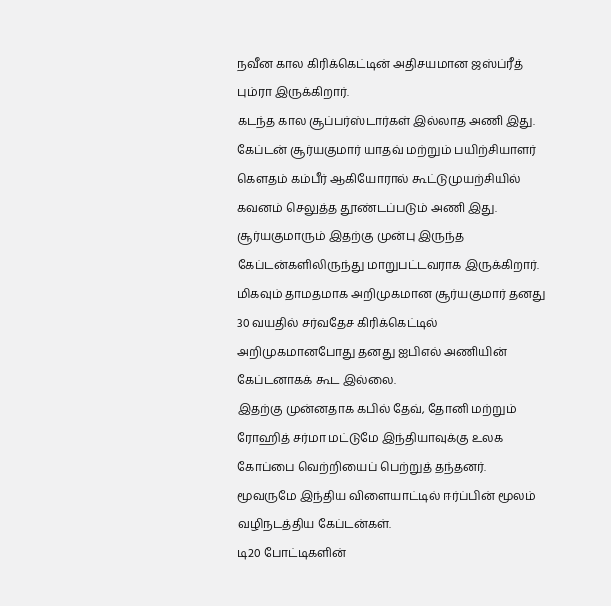நவீன கால கிரிக்கெட்டின் அதிசயமான ஜஸ்ப்ரீத் பும்ரா இருக்கிறார்.
கடந்த கால சூப்பர்ஸ்டார்கள் இல்லாத அணி இது. கேப்டன் சூர்யகுமார் யாதவ் மற்றும் பயிற்சியாளர் கௌதம் கம்பீர் ஆகியோரால் கூட்டுமுயற்சியில் கவனம் செலுத்த தூண்டப்படும் அணி இது.
சூர்யகுமாரும் இதற்கு முன்பு இருந்த கேப்டன்களிலிருந்து மாறுபட்டவராக இருக்கிறார். மிகவும் தாமதமாக அறிமுகமான சூர்யகுமார் தனது 30 வயதில் சர்வதேச கிரிக்கெட்டில் அறிமுகமானபோது தனது ஐபிஎல் அணியின் கேப்டனாகக் கூட இல்லை.
இதற்கு முன்னதாக கபில் தேவ், தோனி மற்றும் ரோஹித் சர்மா மட்டுமே இந்தியாவுக்கு உலக கோப்பை வெற்றியைப் பெற்றுத் தந்தனர். மூவருமே இந்திய விளையாட்டில் ஈர்ப்பின் மூலம் வழிநடத்திய கேப்டன்கள்.
டி20 போட்டிகளின்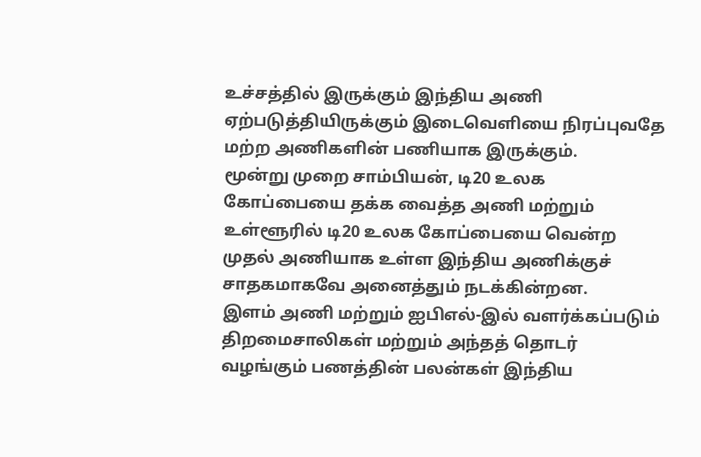உச்சத்தில் இருக்கும் இந்திய அணி ஏற்படுத்தியிருக்கும் இடைவெளியை நிரப்புவதே மற்ற அணிகளின் பணியாக இருக்கும்.
மூன்று முறை சாம்பியன், டி20 உலக கோப்பையை தக்க வைத்த அணி மற்றும் உள்ளூரில் டி20 உலக கோப்பையை வென்ற முதல் அணியாக உள்ள இந்திய அணிக்குச் சாதகமாகவே அனைத்தும் நடக்கின்றன.
இளம் அணி மற்றும் ஐபிஎல்-இல் வளர்க்கப்படும் திறமைசாலிகள் மற்றும் அந்தத் தொடர் வழங்கும் பணத்தின் பலன்கள் இந்திய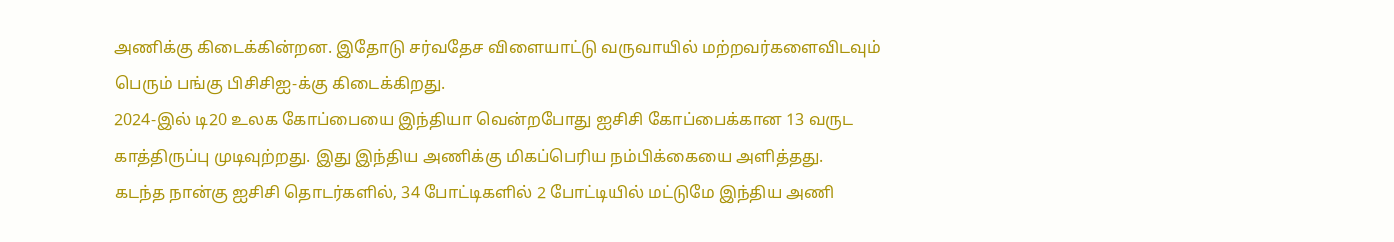அணிக்கு கிடைக்கின்றன. இதோடு சர்வதேச விளையாட்டு வருவாயில் மற்றவர்களைவிடவும் பெரும் பங்கு பிசிசிஐ-க்கு கிடைக்கிறது.
2024-இல் டி20 உலக கோப்பையை இந்தியா வென்றபோது ஐசிசி கோப்பைக்கான 13 வருட காத்திருப்பு முடிவுற்றது. இது இந்திய அணிக்கு மிகப்பெரிய நம்பிக்கையை அளித்தது.
கடந்த நான்கு ஐசிசி தொடர்களில், 34 போட்டிகளில் 2 போட்டியில் மட்டுமே இந்திய அணி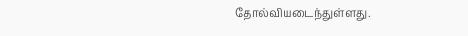தோல்வியடைந்துள்ளது.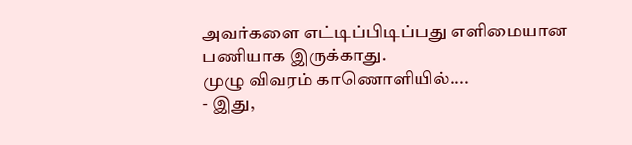அவர்களை எட்டிப்பிடிப்பது எளிமையான பணியாக இருக்காது.
முழு விவரம் காணொளியில்....
- இது,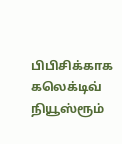பிபிசிக்காக கலெக்டிவ் நியூஸ்ரூம்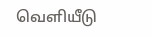வெளியீடு